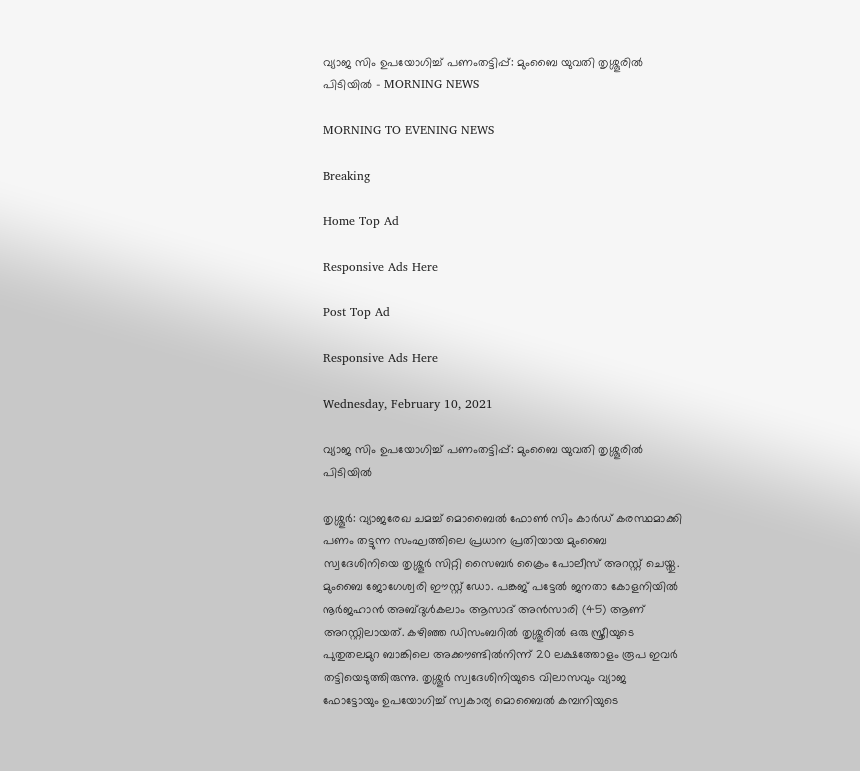വ്യാജ സിം ഉപയോഗിച്ച് പണംതട്ടിപ്പ്: മുംബൈ യുവതി തൃശ്ശൂരിൽ പിടിയില്‍ - MORNING NEWS

MORNING TO EVENING NEWS

Breaking

Home Top Ad

Responsive Ads Here

Post Top Ad

Responsive Ads Here

Wednesday, February 10, 2021

വ്യാജ സിം ഉപയോഗിച്ച് പണംതട്ടിപ്പ്: മുംബൈ യുവതി തൃശ്ശൂരിൽ പിടിയില്‍

തൃശ്ശൂർ: വ്യാജരേഖ ചമച്ച് മൊബൈൽ ഫോൺ സിം കാർഡ് കരസ്ഥമാക്കി പണം തട്ടുന്ന സംഘത്തിലെ പ്രധാന പ്രതിയായ മുംബൈ സ്വദേശിനിയെ തൃശ്ശൂർ സിറ്റി സൈബർ ക്രൈം പോലീസ് അറസ്റ്റ് ചെയ്തു. മുംബൈ ജോഗേശ്വരി ഈസ്റ്റ് ഡോ. പങ്കജ് പട്ടേൽ ജനതാ കോളനിയിൽ നൂർജഹാൻ അബ്ദുൾകലാം ആസാദ് അൻസാരി (45) ആണ് അറസ്റ്റിലായത്. കഴിഞ്ഞ ഡിസംബറിൽ തൃശ്ശൂരിൽ ഒരു സ്ത്രീയുടെ പുതുതലമുറ ബാങ്കിലെ അക്കൗണ്ടിൽനിന്ന് 20 ലക്ഷത്തോളം രൂപ ഇവർ തട്ടിയെടുത്തിരുന്നു. തൃശ്ശൂർ സ്വദേശിനിയുടെ വിലാസവും വ്യാജ ഫോട്ടോയും ഉപയോഗിച്ച് സ്വകാര്യ മൊബൈൽ കമ്പനിയുടെ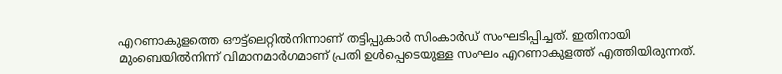എറണാകുളത്തെ ഔട്ട്ലെറ്റിൽനിന്നാണ് തട്ടിപ്പുകാർ സിംകാർഡ് സംഘടിപ്പിച്ചത്. ഇതിനായി മുംബെയിൽനിന്ന് വിമാനമാർഗമാണ് പ്രതി ഉൾപ്പെടെയുള്ള സംഘം എറണാകുളത്ത് എത്തിയിരുന്നത്.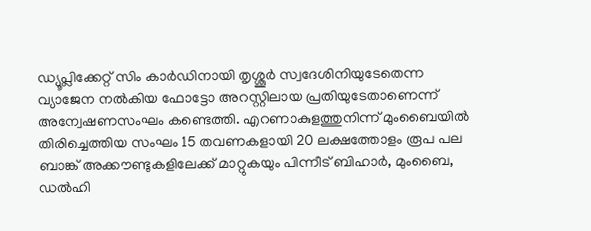ഡ്യൂപ്ലിക്കേറ്റ് സിം കാർഡിനായി തൃശ്ശൂർ സ്വദേശിനിയുടേതെന്ന വ്യാജേന നൽകിയ ഫോട്ടോ അറസ്റ്റിലായ പ്രതിയുടേതാണെന്ന് അന്വേഷണസംഘം കണ്ടെത്തി. എറണാകുളത്തുനിന്ന് മുംബൈയിൽ തിരിച്ചെത്തിയ സംഘം 15 തവണകളായി 20 ലക്ഷത്തോളം രൂപ പല ബാങ്ക് അക്കൗണ്ടുകളിലേക്ക് മാറ്റുകയും പിന്നീട് ബിഹാർ, മുംബൈ, ഡൽഹി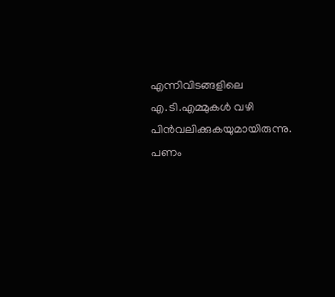എന്നിവിടങ്ങളിലെ എ.ടി.എമ്മുകൾ വഴി പിൻവലിക്കുകയുമായിരുന്നു. പണം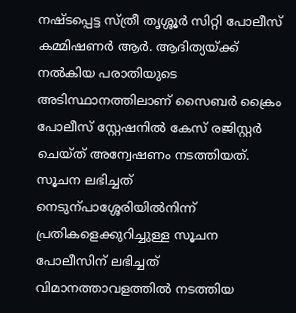നഷ്ടപ്പെട്ട സ്ത്രീ തൃശ്ശൂർ സിറ്റി പോലീസ് കമ്മിഷണർ ആർ. ആദിത്യയ്ക്ക് നൽകിയ പരാതിയുടെ അടിസ്ഥാനത്തിലാണ് സൈബർ ക്രൈം പോലീസ് സ്റ്റേഷനിൽ കേസ് രജിസ്റ്റർ ചെയ്ത് അന്വേഷണം നടത്തിയത്. സൂചന ലഭിച്ചത് നെടുന്പാശ്ശേരിയിൽനിന്ന് പ്രതികളെക്കുറിച്ചുള്ള സൂചന പോലീസിന് ലഭിച്ചത് വിമാനത്താവളത്തിൽ നടത്തിയ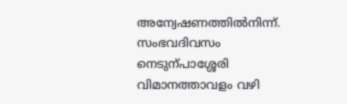അന്വേഷണത്തിൽനിന്ന്. സംഭവദിവസം നെടുന്പാശ്ശേരി വിമാനത്താവളം വഴി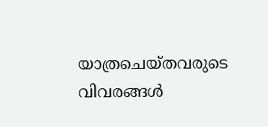യാത്രചെയ്തവരുടെ വിവരങ്ങൾ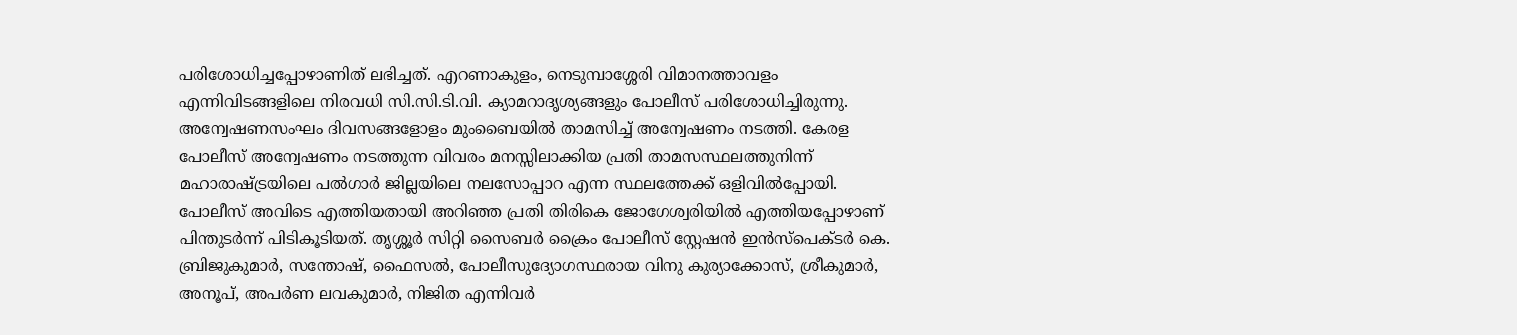പരിശോധിച്ചപ്പോഴാണിത് ലഭിച്ചത്. എറണാകുളം, നെടുമ്പാശ്ശേരി വിമാനത്താവളം എന്നിവിടങ്ങളിലെ നിരവധി സി.സി.ടി.വി. ക്യാമറാദൃശ്യങ്ങളും പോലീസ് പരിശോധിച്ചിരുന്നു. അന്വേഷണസംഘം ദിവസങ്ങളോളം മുംബൈയിൽ താമസിച്ച് അന്വേഷണം നടത്തി. കേരള പോലീസ് അന്വേഷണം നടത്തുന്ന വിവരം മനസ്സിലാക്കിയ പ്രതി താമസസ്ഥലത്തുനിന്ന് മഹാരാഷ്ട്രയിലെ പൽഗാർ ജില്ലയിലെ നലസോപ്പാറ എന്ന സ്ഥലത്തേക്ക് ഒളിവിൽപ്പോയി. പോലീസ് അവിടെ എത്തിയതായി അറിഞ്ഞ പ്രതി തിരികെ ജോഗേശ്വരിയിൽ എത്തിയപ്പോഴാണ് പിന്തുടർന്ന് പിടികൂടിയത്. തൃശ്ശൂർ സിറ്റി സൈബർ ക്രൈം പോലീസ് സ്റ്റേഷൻ ഇൻസ്പെക്ടർ കെ. ബ്രിജുകുമാർ, സന്തോഷ്, ഫൈസൽ, പോലീസുദ്യോഗസ്ഥരായ വിനു കുര്യാക്കോസ്, ശ്രീകുമാർ, അനൂപ്, അപർണ ലവകുമാർ, നിജിത എന്നിവർ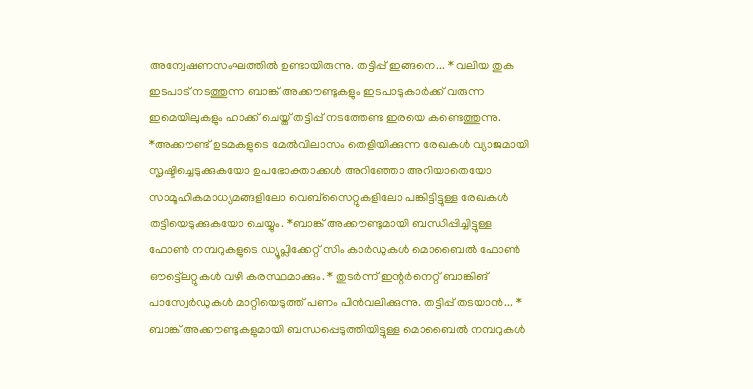അന്വേഷണസംഘത്തിൽ ഉണ്ടായിരുന്നു. തട്ടിപ്പ് ഇങ്ങനെ... * വലിയ തുക ഇടപാട് നടത്തുന്ന ബാങ്ക് അക്കൗണ്ടുകളും ഇടപാടുകാർക്ക് വരുന്ന ഇമെയിലുകളും ഹാക്ക് ചെയ്ത് തട്ടിപ്പ് നടത്തേണ്ട ഇരയെ കണ്ടെത്തുന്നു. *അക്കൗണ്ട് ഉടമകളുടെ മേൽവിലാസം തെളിയിക്കുന്ന രേഖകൾ വ്യാജമായി സൃഷ്ടിച്ചെടുക്കുകയോ ഉപഭോക്താക്കൾ അറിഞ്ഞോ അറിയാതെയോ സാമൂഹികമാധ്യമങ്ങളിലോ വെബ്സൈറ്റുകളിലോ പങ്കിട്ടിട്ടുള്ള രേഖകൾ തട്ടിയെടുക്കുകയോ ചെയ്യും. *ബാങ്ക് അക്കൗണ്ടുമായി ബന്ധിപ്പിച്ചിട്ടുള്ള ഫോൺ നമ്പറുകളുടെ ഡ്യൂപ്ലിക്കേറ്റ് സിം കാർഡുകൾ മൊബൈൽ ഫോൺ ഔട്ട്ലെറ്റുകൾ വഴി കരസ്ഥമാക്കും. * തുടർന്ന് ഇന്റർനെറ്റ് ബാങ്കിങ് പാസ്വേർഡുകൾ മാറ്റിയെടുത്ത് പണം പിൻവലിക്കുന്നു. തട്ടിപ്പ് തടയാൻ... * ബാങ്ക് അക്കൗണ്ടുകളുമായി ബന്ധപ്പെടുത്തിയിട്ടുള്ള മൊബൈൽ നമ്പറുകൾ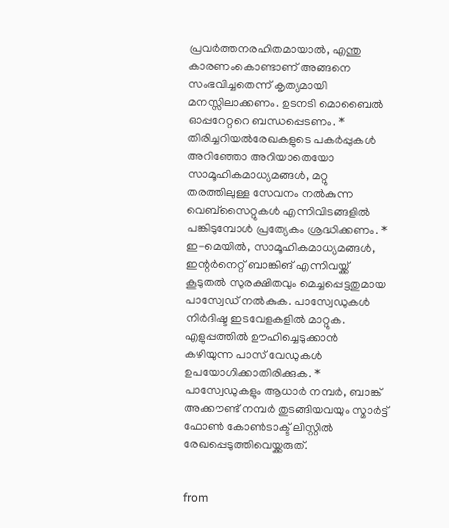പ്രവർത്തനരഹിതമായാൽ, എന്തു കാരണംകൊണ്ടാണ് അങ്ങനെ സംഭവിച്ചതെന്ന് കൃത്യമായി മനസ്സിലാക്കണം. ഉടനടി മൊബൈൽ ഓപ്പറേറ്ററെ ബന്ധപ്പെടണം. * തിരിച്ചറിയൽരേഖകളുടെ പകർപ്പുകൾ അറിഞ്ഞോ അറിയാതെയോ സാമൂഹികമാധ്യമങ്ങൾ, മറ്റു തരത്തിലുള്ള സേവനം നൽകുന്ന വെബ്സൈറ്റുകൾ എന്നിവിടങ്ങളിൽ പങ്കിടുമ്പോൾ പ്രത്യേകം ശ്രദ്ധിക്കണം. * ഇ-മെയിൽ, സാമൂഹികമാധ്യമങ്ങൾ, ഇന്റർനെറ്റ് ബാങ്കിങ് എന്നിവയ്ക്ക് കൂടുതൽ സുരക്ഷിതവും മെച്ചപ്പെട്ടതുമായ പാസ്വേഡ് നൽകുക. പാസ്വേഡുകൾ നിർദിഷ്ട ഇടവേളകളിൽ മാറ്റുക. എളുപ്പത്തിൽ ഊഹിച്ചെടുക്കാൻ കഴിയുന്ന പാസ് വേഡുകൾ ഉപയോഗിക്കാതിരിക്കുക. * പാസ്വേഡുകളും ആധാർ നമ്പർ, ബാങ്ക് അക്കൗണ്ട് നമ്പർ തുടങ്ങിയവയും സ്മാർട്ട് ഫോൺ കോൺടാക്ട് ലിസ്റ്റിൽ രേഖപ്പെടുത്തിവെയ്ക്കരുത്.


from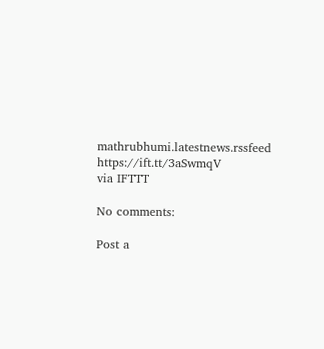mathrubhumi.latestnews.rssfeed https://ift.tt/3aSwmqV
via IFTTT

No comments:

Post a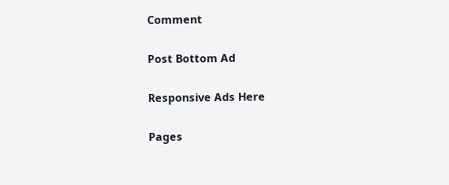Comment

Post Bottom Ad

Responsive Ads Here

Pages